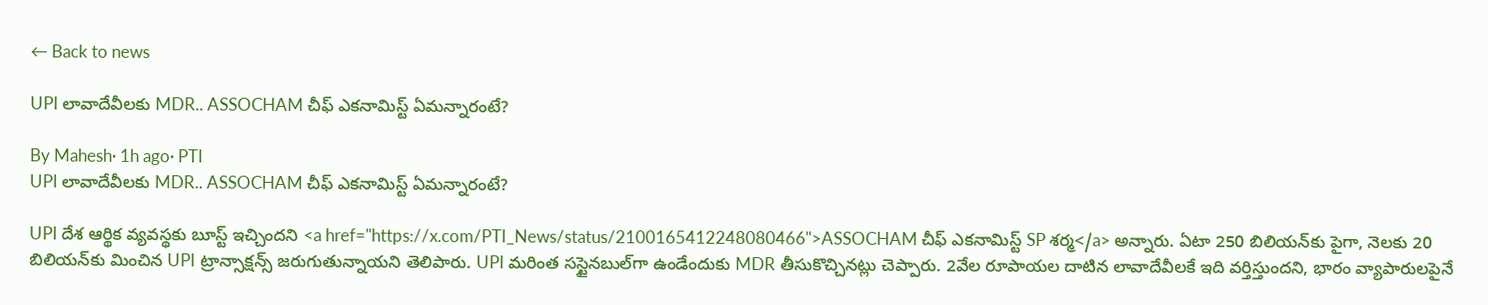← Back to news

UPI లావాదేవీలకు MDR.. ASSOCHAM చీఫ్ ఎకనామిస్ట్ ఏమన్నారంటే?

By Mahesh· 1h ago· PTI
UPI లావాదేవీలకు MDR.. ASSOCHAM చీఫ్ ఎకనామిస్ట్ ఏమన్నారంటే?

UPI దేశ ఆర్థిక వ్యవస్థకు బూస్ట్ ఇచ్చిందని <a href="https://x.com/PTI_News/status/2100165412248080466">ASSOCHAM చీఫ్ ఎకనామిస్ట్ SP శర్మ</a> అన్నారు. ఏటా 250 బిలియన్‌కు పైగా, నెలకు 20 బిలియన్‌కు మించిన UPI ట్రాన్సాక్షన్స్ జరుగుతున్నాయని తెలిపారు. UPI మరింత సస్టైనబుల్‌గా ఉండేందుకు MDR తీసుకొచ్చినట్లు చెప్పారు. 2వేల రూపాయల దాటిన లావాదేవీలకే ఇది వర్తిస్తుందని, భారం వ్యాపారులపైనే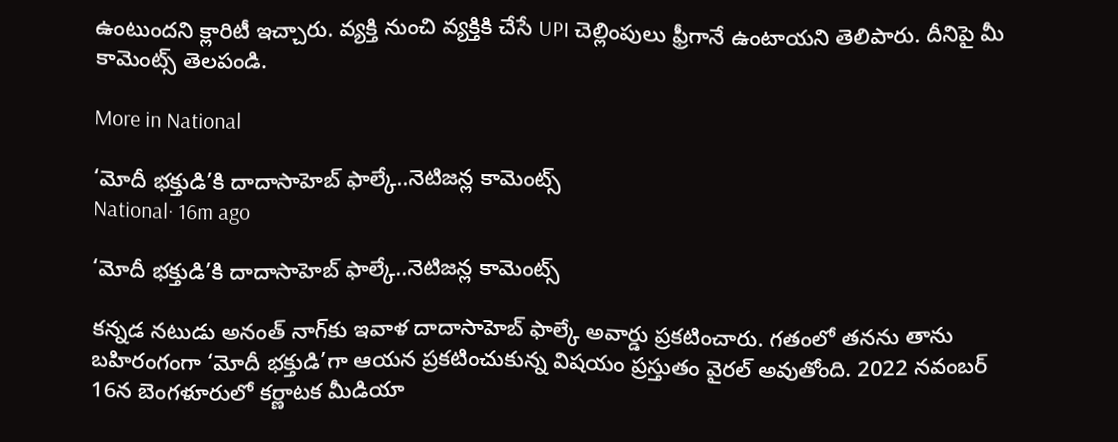ఉంటుందని క్లారిటీ ఇచ్చారు. వ్యక్తి నుంచి వ్యక్తికి చేసే UPI చెల్లింపులు ఫ్రీగానే ఉంటాయని తెలిపారు. దీనిపై మీ కామెంట్స్ తెలపండి.

More in National

‘మోదీ భక్తుడి’కి దాదాసాహెబ్ ఫాల్కే..నెటిజన్ల కామెంట్స్
National· 16m ago

‘మోదీ భక్తుడి’కి దాదాసాహెబ్ ఫాల్కే..నెటిజన్ల కామెంట్స్

కన్నడ నటుడు అనంత్ నాగ్‌కు ఇవాళ దాదాసాహెబ్ ఫాల్కే అవార్డు ప్రకటించారు. గతంలో తనను తాను బహిరంగంగా ‘మోదీ భక్తుడి’గా ఆయన ప్రకటించుకున్న విషయం ప్రస్తుతం వైరల్ అవుతోంది. 2022 నవంబర్ 16న బెంగళూరులో కర్ణాటక మీడియా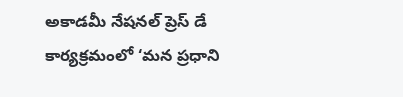అకాడమీ నేషనల్ ప్రెస్ డే కార్యక్రమంలో ‘మన ప్రధాని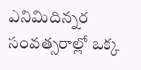ఎనిమిదిన్నర సంవత్సరాల్లో ఒక్క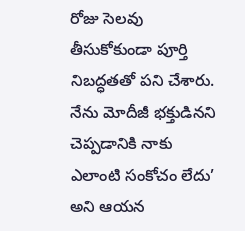రోజు సెలవు తీసుకోకుండా పూర్తి నిబద్ధతతో పని చేశారు. నేను మోదీజీ భక్తుడినని చెప్పడానికి నాకు ఎలాంటి సంకోచం లేదు’ అని ఆయన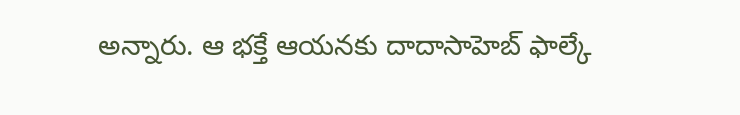అన్నారు. ఆ భక్తే ఆయనకు దాదాసాహెబ్ ఫాల్కే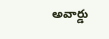అవార్డు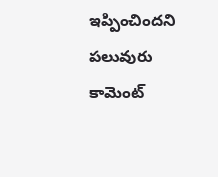ఇప్పించిందని పలువురు కామెంట్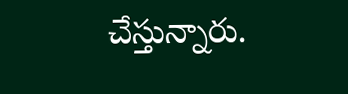చేస్తున్నారు.